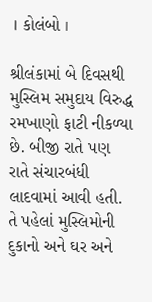। કોલંબો ।

શ્રીલંકામાં બે દિવસથી મુસ્લિમ સમુદાય વિરુદ્ધ રમખાણો ફાટી નીકળ્યા છે. બીજી રાતે પણ રાતે સંચારબંધી લાદવામાં આવી હતી. તે પહેલાં મુસ્લિમોની દુકાનો અને ઘર અને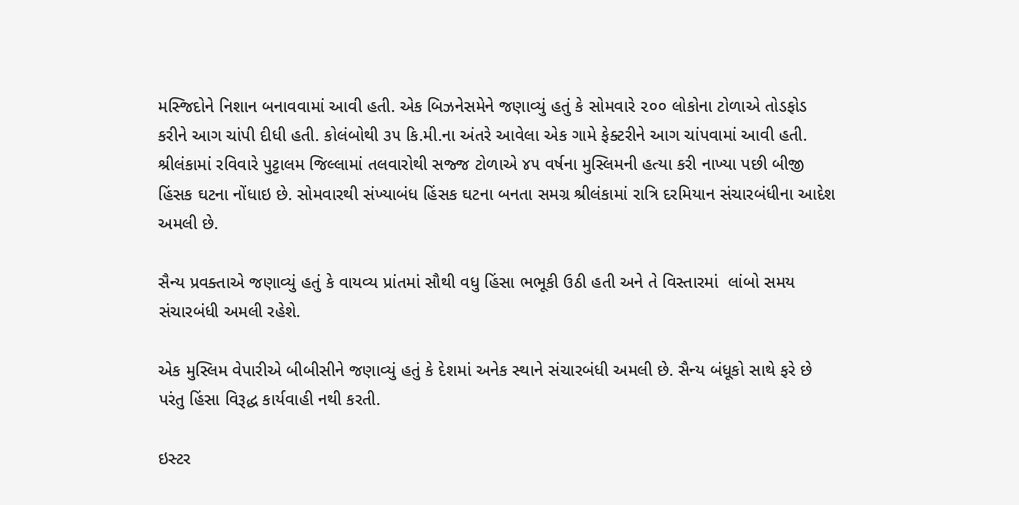મસ્જિદોને નિશાન બનાવવામાં આવી હતી. એક બિઝનેસમેને જણાવ્યું હતું કે સોમવારે ૨૦૦ લોકોના ટોળાએ તોડફોડ કરીને આગ ચાંપી દીધી હતી. કોલંબોથી ૩૫ કિ.મી.ના અંતરે આવેલા એક ગામે ફેક્ટરીને આગ ચાંપવામાં આવી હતી. શ્રીલંકામાં રવિવારે પુટ્ટાલમ જિલ્લામાં તલવારોથી સજ્જ ટોળાએ ૪૫ વર્ષના મુસ્લિમની હત્યા કરી નાખ્યા પછી બીજી હિંસક ઘટના નોંધાઇ છે. સોમવારથી સંખ્યાબંધ હિંસક ઘટના બનતા સમગ્ર શ્રીલંકામાં રાત્રિ દરમિયાન સંચારબંધીના આદેશ અમલી છે.

સૈન્ય પ્રવક્તાએ જણાવ્યું હતું કે વાયવ્ય પ્રાંતમાં સૌથી વધુ હિંસા ભભૂકી ઉઠી હતી અને તે વિસ્તારમાં  લાંબો સમય સંચારબંધી અમલી રહેશે.

એક મુસ્લિમ વેપારીએ બીબીસીને જણાવ્યું હતું કે દેશમાં અનેક સ્થાને સંચારબંધી અમલી છે. સૈન્ય બંધૂકો સાથે ફરે છે પરંતુ હિંસા વિરૂદ્ધ કાર્યવાહી નથી કરતી.

ઇસ્ટર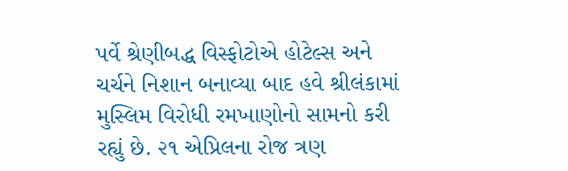પર્વે શ્રેણીબદ્ધ વિસ્ફોટોએ હોટેલ્સ અને ચર્ચને નિશાન બનાવ્યા બાદ હવે શ્રીલંકામાં મુસ્લિમ વિરોધી રમખાણોનો સામનો કરી રહ્યું છે. ૨૧ એપ્રિલના રોજ ત્રણ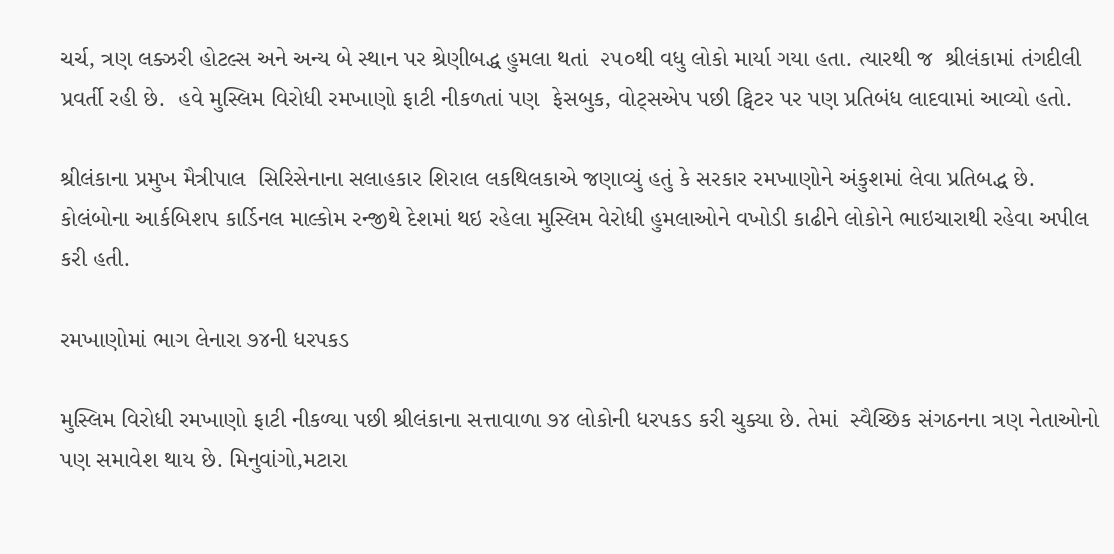ચર્ચ, ત્રણ લક્ઝરી હોટલ્સ અને અન્ય બે સ્થાન પર શ્રેણીબદ્ધ હુમલા થતાં  ૨૫૦થી વધુ લોકો માર્યા ગયા હતા. ત્યારથી જ  શ્રીલંકામાં તંગદીલી પ્રવર્તી રહી છે.  હવે મુસ્લિમ વિરોધી રમખાણો ફાટી નીકળતાં પણ  ફેસબુક, વોટ્સએપ પછી ટ્વિટર પર પણ પ્રતિબંધ લાદવામાં આવ્યો હતો.

શ્રીલંકાના પ્રમુખ મૈત્રીપાલ  સિરિસેનાના સલાહકાર શિરાલ લકથિલકાએ જણાવ્યું હતું કે સરકાર રમખાણોને અંકુશમાં લેવા પ્રતિબદ્ધ છે. કોલંબોના આર્કબિશપ કાર્ડિનલ માલ્કોમ રન્જીથે દેશમાં થઇ રહેલા મુસ્લિમ વેરોધી હુમલાઓને વખોડી કાઢીને લોકોને ભાઇચારાથી રહેવા અપીલ કરી હતી.

રમખાણોમાં ભાગ લેનારા ૭૪ની ધરપકડ

મુસ્લિમ વિરોધી રમખાણો ફાટી નીકળ્યા પછી શ્રીલંકાના સત્તાવાળા ૭૪ લોકોની ધરપકડ કરી ચુક્યા છે. તેમાં  સ્વૈચ્છિક સંગઠનના ત્રણ નેતાઓનો પણ સમાવેશ થાય છે. મિનુવાંગો,મટારા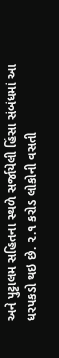અને પુટ્ટાલમ સહિતના સ્થળે સર્જાયેલી હિંસા સંબંધમાં આ ધરપકડો થઇ છે. ૨.૧ કરોડ લોકોની વસતી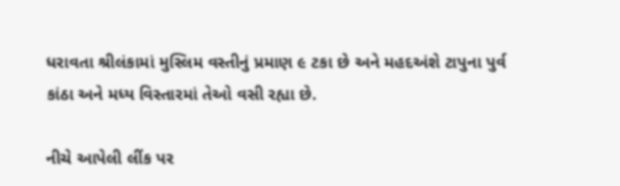ધરાવતા શ્રીલંકામાં મુસ્લિમ વસ્તીનું પ્રમાણ ૯ ટકા છે અને મહદઅંશે ટાપુના પુર્વ કાંઠા અને મધ્ય વિસ્તારમાં તેઓ વસી રહ્યા છે.

નીચે આપેલી લીંક પર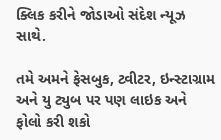ક્લિક કરીને જોડાઓ સંદેશ ન્યૂઝ સાથે.

તમે અમને ફેસબુક, ટ્વીટર, ઇન્સ્ટાગ્રામ અને યુ ટ્યુબ પર પણ લાઇક અને ફોલો કરી શકો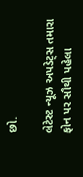છો.

લેટેસ્ટ ન્યૂઝ અપડેટ્સ તમારા ફોન પર સૌથી પહેલા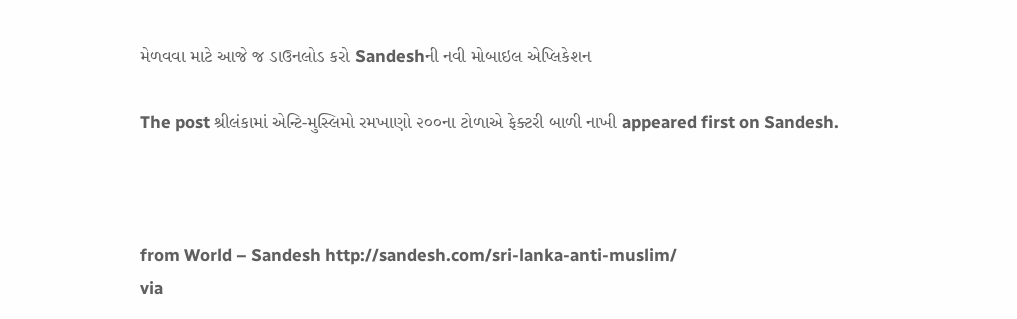મેળવવા માટે આજે જ ડાઉનલોડ કરો Sandeshની નવી મોબાઇલ એપ્લિકેશન

The post શ્રીલંકામાં એન્ટિ-મુસ્લિમો રમખાણો ૨૦૦ના ટોળાએ ફેક્ટરી બાળી નાખી appeared first on Sandesh.



from World – Sandesh http://sandesh.com/sri-lanka-anti-muslim/
via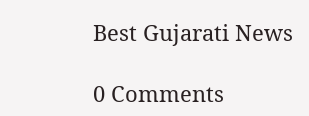Best Gujarati News

0 Comments